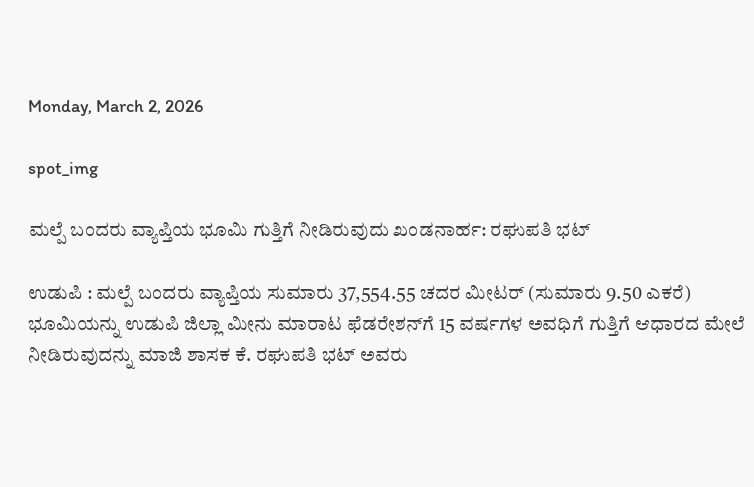Monday, March 2, 2026

spot_img

ಮಲ್ಪೆ ಬಂದರು ವ್ಯಾಪ್ತಿಯ ಭೂಮಿ ಗುತ್ತಿಗೆ ನೀಡಿರುವುದು ಖಂಡನಾರ್ಹ: ರಘುಪತಿ ಭಟ್

ಉಡುಪಿ : ಮಲ್ಪೆ ಬಂದರು ವ್ಯಾಪ್ತಿಯ ಸುಮಾರು 37,554.55 ಚದರ ಮೀಟರ್ (ಸುಮಾರು 9.50 ಎಕರೆ) ಭೂಮಿಯನ್ನು ಉಡುಪಿ ಜಿಲ್ಲಾ ಮೀನು ಮಾರಾಟ ಫೆಡರೇಶನ್‌ಗೆ 15 ವರ್ಷಗಳ ಅವಧಿಗೆ ಗುತ್ತಿಗೆ ಆಧಾರದ ಮೇಲೆ ನೀಡಿರುವುದನ್ನು ಮಾಜಿ ಶಾಸಕ ಕೆ. ರಘುಪತಿ ಭಟ್ ಅವರು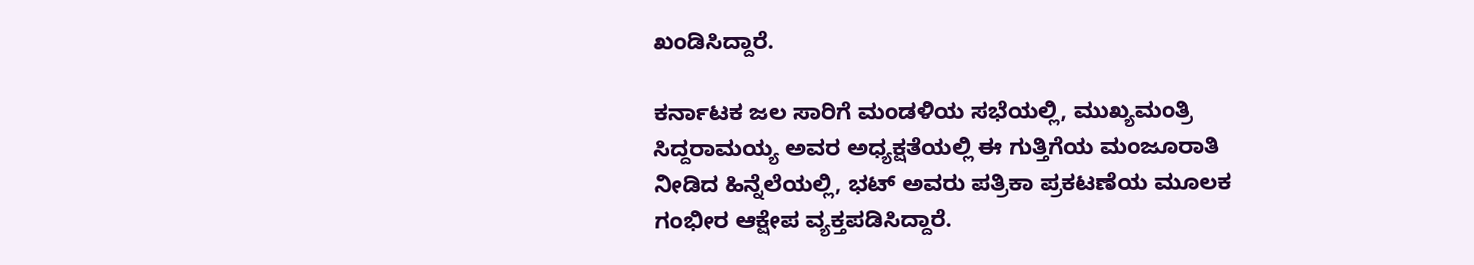ಖಂಡಿಸಿದ್ದಾರೆ.

ಕರ್ನಾಟಕ ಜಲ ಸಾರಿಗೆ ಮಂಡಳಿಯ ಸಭೆಯಲ್ಲಿ, ಮುಖ್ಯಮಂತ್ರಿ ಸಿದ್ದರಾಮಯ್ಯ ಅವರ ಅಧ್ಯಕ್ಷತೆಯಲ್ಲಿ ಈ ಗುತ್ತಿಗೆಯ ಮಂಜೂರಾತಿ ನೀಡಿದ ಹಿನ್ನೆಲೆಯಲ್ಲಿ, ಭಟ್ ಅವರು ಪತ್ರಿಕಾ ಪ್ರಕಟಣೆಯ ಮೂಲಕ ಗಂಭೀರ ಆಕ್ಷೇಪ ವ್ಯಕ್ತಪಡಿಸಿದ್ದಾರೆ.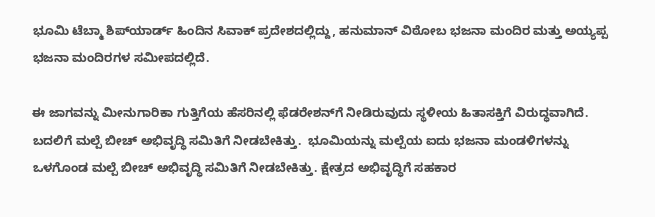ಭೂಮಿ ಟೆಬ್ಮಾ ಶಿಪ್‌ಯಾರ್ಡ್ ಹಿಂದಿನ ಸಿವಾಕ್ ಪ್ರದೇಶದಲ್ಲಿದ್ದು, ಹನುಮಾನ್ ವಿಠೋಬ ಭಜನಾ ಮಂದಿರ ಮತ್ತು ಅಯ್ಯಪ್ಪ ಭಜನಾ ಮಂದಿರಗಳ ಸಮೀಪದಲ್ಲಿದೆ.

ಈ ಜಾಗವನ್ನು ಮೀನುಗಾರಿಕಾ ಗುತ್ತಿಗೆಯ ಹೆಸರಿನಲ್ಲಿ ಫೆಡರೇಶನ್‌ಗೆ ನೀಡಿರುವುದು ಸ್ಥಳೀಯ ಹಿತಾಸಕ್ತಿಗೆ ವಿರುದ್ಧವಾಗಿದೆ. ಬದಲಿಗೆ ಮಲ್ಪೆ ಬೀಚ್ ಅಭಿವೃದ್ಧಿ ಸಮಿತಿಗೆ ನೀಡಬೇಕಿತ್ತು.  ಭೂಮಿಯನ್ನು ಮಲ್ಪೆಯ ಐದು ಭಜನಾ ಮಂಡಳಿಗಳನ್ನು ಒಳಗೊಂಡ ಮಲ್ಪೆ ಬೀಚ್ ಅಭಿವೃದ್ಧಿ ಸಮಿತಿಗೆ ನೀಡಬೇಕಿತ್ತು. ಕ್ಷೇತ್ರದ ಅಭಿವೃದ್ಧಿಗೆ ಸಹಕಾರ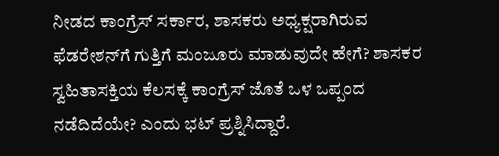ನೀಡದ ಕಾಂಗ್ರೆಸ್ ಸರ್ಕಾರ, ಶಾಸಕರು ಅಧ್ಯಕ್ಷರಾಗಿರುವ ಫೆಡರೇಶನ್‌ಗೆ ಗುತ್ತಿಗೆ ಮಂಜೂರು ಮಾಡುವುದೇ ಹೇಗೆ? ಶಾಸಕರ ಸ್ವಹಿತಾಸಕ್ತಿಯ ಕೆಲಸಕ್ಕೆ ಕಾಂಗ್ರೆಸ್ ಜೊತೆ ಒಳ ಒಪ್ಪಂದ ನಡೆದಿದೆಯೇ? ಎಂದು ಭಟ್ ಪ್ರಶ್ನಿಸಿದ್ದಾರೆ.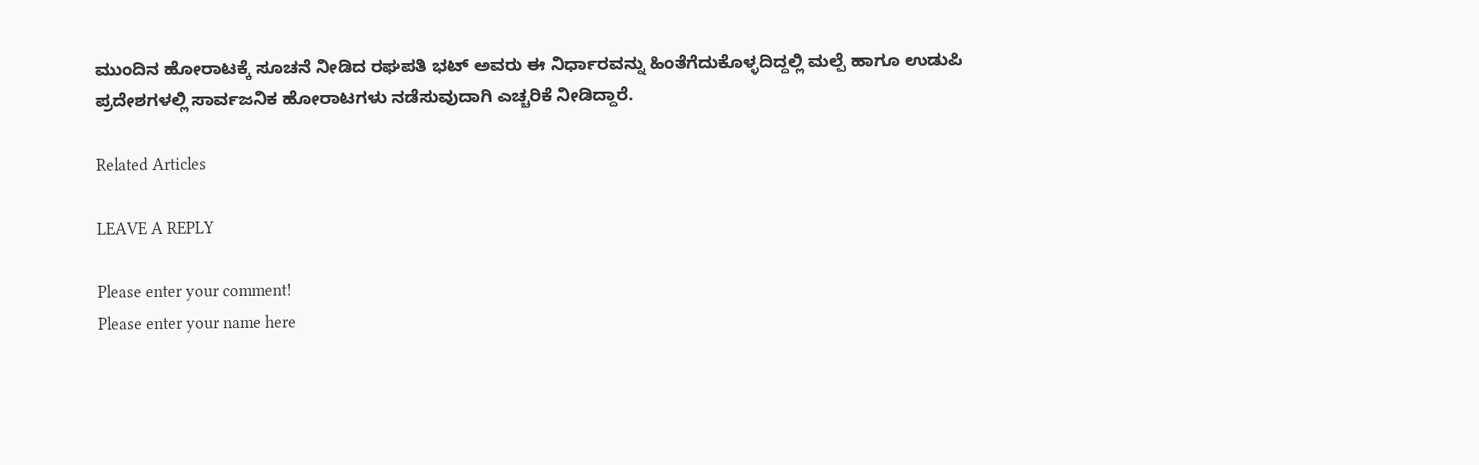ಮುಂದಿನ ಹೋರಾಟಕ್ಕೆ ಸೂಚನೆ ನೀಡಿದ ರಘಪತಿ ಭಟ್ ಅವರು ಈ ನಿರ್ಧಾರವನ್ನು ಹಿಂತೆಗೆದುಕೊಳ್ಳದಿದ್ದಲ್ಲಿ ಮಲ್ಪೆ ಹಾಗೂ ಉಡುಪಿ ಪ್ರದೇಶಗಳಲ್ಲಿ ಸಾರ್ವಜನಿಕ ಹೋರಾಟಗಳು ನಡೆಸುವುದಾಗಿ ಎಚ್ಚರಿಕೆ ನೀಡಿದ್ದಾರೆ.

Related Articles

LEAVE A REPLY

Please enter your comment!
Please enter your name here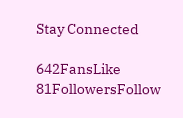Stay Connected

642FansLike
81FollowersFollow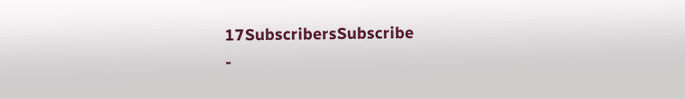17SubscribersSubscribe
-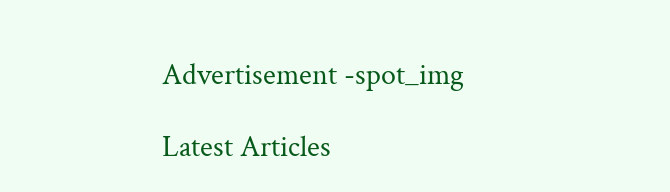Advertisement -spot_img

Latest Articles